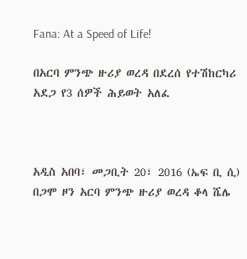Fana: At a Speed of Life!

በአርባ ምንጭ ዙሪያ ወረዳ በደረሰ የተሽከርካሪ አደጋ የ3 ሰዎች ሕይወት አለፈ



አዲስ አበባ፣ መጋቢት 20፣ 2016 (ኤፍ ቢ ሲ) በጋሞ ዞን አርባ ምንጭ ዙሪያ ወረዳ ቆላ ሼሌ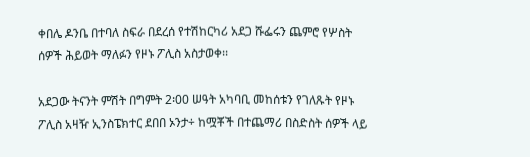ቀበሌ ዶንቤ በተባለ ስፍራ በደረሰ የተሽከርካሪ አደጋ ሹፌሩን ጨምሮ የሦስት ሰዎች ሕይወት ማለፉን የዞኑ ፖሊስ አስታወቀ፡፡

አደጋው ትናንት ምሽት በግምት 2፡00 ሠዓት አካባቢ መከሰቱን የገለጹት የዞኑ ፖሊስ አዛዥ ኢንስፔክተር ደበበ ኦንታ÷ ከሟቾች በተጨማሪ በስድስት ሰዎች ላይ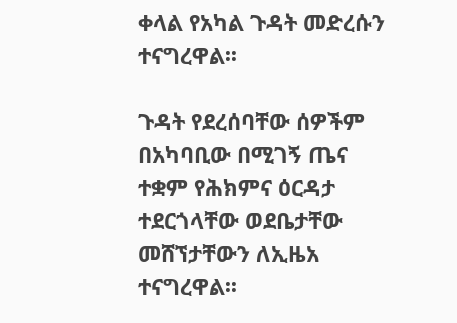ቀላል የአካል ጉዳት መድረሱን ተናግረዋል፡፡

ጉዳት የደረሰባቸው ሰዎችም በአካባቢው በሚገኝ ጤና ተቋም የሕክምና ዕርዳታ ተደርጎላቸው ወደቤታቸው መሸኘታቸውን ለኢዜአ ተናግረዋል፡፡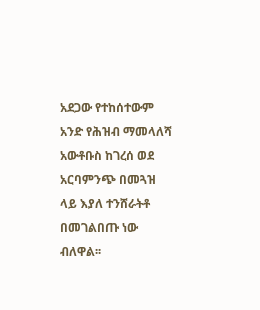አደጋው የተከሰተውም አንድ የሕዝብ ማመላለሻ አውቶቡስ ከገረሰ ወደ አርባምንጭ በመጓዝ ላይ እያለ ተንሸራትቶ በመገልበጡ ነው ብለዋል፡፡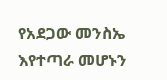የአደጋው መንስኤ እየተጣራ መሆኑን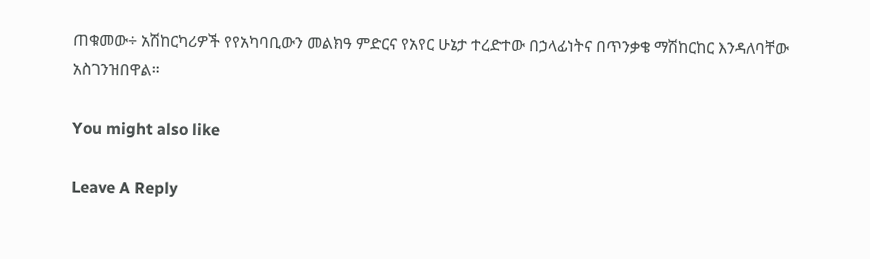ጠቁመው÷ አሽከርካሪዎች የየአካባቢውን መልክዓ ምድርና የአየር ሁኔታ ተረድተው በኃላፊነትና በጥንቃቄ ማሽከርከር እንዳለባቸው አስገንዝበዋል።

You might also like

Leave A Reply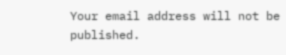Your email address will not be published.